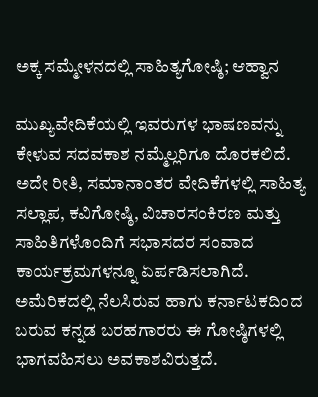ಅಕ್ಕ ಸಮ್ಮೇಳನದಲ್ಲಿ ಸಾಹಿತ್ಯಗೋಷ್ಠಿ; ಆಹ್ವಾನ

ಮುಖ್ಯವೇದಿಕೆಯಲ್ಲಿ ಇವರುಗಳ ಭಾಷಣವನ್ನು ಕೇಳುವ ಸದವಕಾಶ ನಮ್ಮೆಲ್ಲರಿಗೂ ದೊರಕಲಿದೆ. ಅದೇ ರೀತಿ, ಸಮಾನಾಂತರ ವೇದಿಕೆಗಳಲ್ಲಿ ಸಾಹಿತ್ಯ ಸಲ್ಲಾಪ, ಕವಿಗೋಷ್ಠಿ, ವಿಚಾರಸಂಕಿರಣ ಮತ್ತು ಸಾಹಿತಿಗಳೊಂದಿಗೆ ಸಭಾಸದರ ಸಂವಾದ ಕಾರ್ಯಕ್ರಮಗಳನ್ನೂ ಏರ್ಪಡಿಸಲಾಗಿದೆ. ಅಮೆರಿಕದಲ್ಲಿ ನೆಲಸಿರುವ ಹಾಗು ಕರ್ನಾಟಕದಿಂದ ಬರುವ ಕನ್ನಡ ಬರಹಗಾರರು ಈ ಗೋಷ್ಠಿಗಳಲ್ಲಿ ಭಾಗವಹಿಸಲು ಅವಕಾಶವಿರುತ್ತದೆ.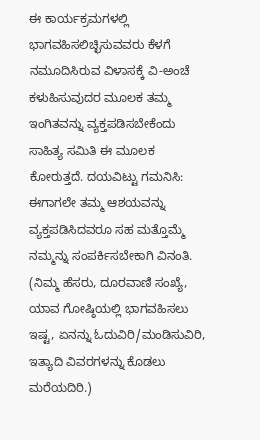ಈ ಕಾರ್ಯಕ್ರಮಗಳಲ್ಲಿ ಭಾಗವಹಿಸಲಿಚ್ಛಿಸುವವರು ಕೆಳಗೆ ನಮೂದಿಸಿರುವ ವಿಳಾಸಕ್ಕೆ ವಿ-ಅಂಚೆ ಕಳುಹಿಸುವುದರ ಮೂಲಕ ತಮ್ಮ ಇಂಗಿತವನ್ನು ವ್ಯಕ್ತಪಡಿಸಬೇಕೆಂದು ಸಾಹಿತ್ಯ ಸಮಿತಿ ಈ ಮೂಲಕ ಕೋರುತ್ತದೆ. ದಯವಿಟ್ಟು ಗಮನಿಸಿ: ಈಗಾಗಲೇ ತಮ್ಮ ಆಶಯವನ್ನು ವ್ಯಕ್ತಪಡಿಸಿದವರೂ ಸಹ ಮತ್ತೊಮ್ಮೆ ನಮ್ಮನ್ನು ಸಂಪರ್ಕಿಸಬೇಕಾಗಿ ವಿನಂತಿ. (ನಿಮ್ಮ ಹೆಸರು, ದೂರವಾಣಿ ಸಂಖ್ಯೆ, ಯಾವ ಗೋಷ್ಠಿಯಲ್ಲಿ ಭಾಗವಹಿಸಲು ಇಷ್ಟ, ಏನನ್ನು ಓದುವಿರಿ/ಮಂಡಿಸುವಿರಿ, ಇತ್ಯಾದಿ ವಿವರಗಳನ್ನು ಕೊಡಲು ಮರೆಯದಿರಿ.)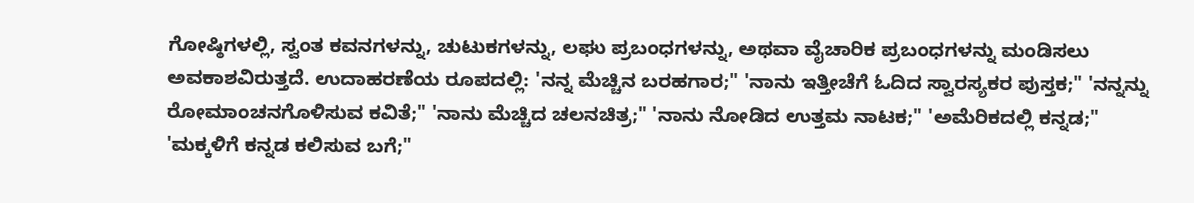ಗೋಷ್ಠಿಗಳಲ್ಲಿ, ಸ್ವಂತ ಕವನಗಳನ್ನು, ಚುಟುಕಗಳನ್ನು, ಲಘು ಪ್ರಬಂಧಗಳನ್ನು, ಅಥವಾ ವೈಚಾರಿಕ ಪ್ರಬಂಧಗಳನ್ನು ಮಂಡಿಸಲು ಅವಕಾಶವಿರುತ್ತದೆ. ಉದಾಹರಣೆಯ ರೂಪದಲ್ಲಿ: 'ನನ್ನ ಮೆಚ್ಚಿನ ಬರಹಗಾರ;" 'ನಾನು ಇತ್ತೀಚೆಗೆ ಓದಿದ ಸ್ವಾರಸ್ಯಕರ ಪುಸ್ತಕ;" 'ನನ್ನನ್ನು ರೋಮಾಂಚನಗೊಳಿಸುವ ಕವಿತೆ;" 'ನಾನು ಮೆಚ್ಚಿದ ಚಲನಚಿತ್ರ;" 'ನಾನು ನೋಡಿದ ಉತ್ತಮ ನಾಟಕ;" 'ಅಮೆರಿಕದಲ್ಲಿ ಕನ್ನಡ;" 'ಮಕ್ಕಳಿಗೆ ಕನ್ನಡ ಕಲಿಸುವ ಬಗೆ;"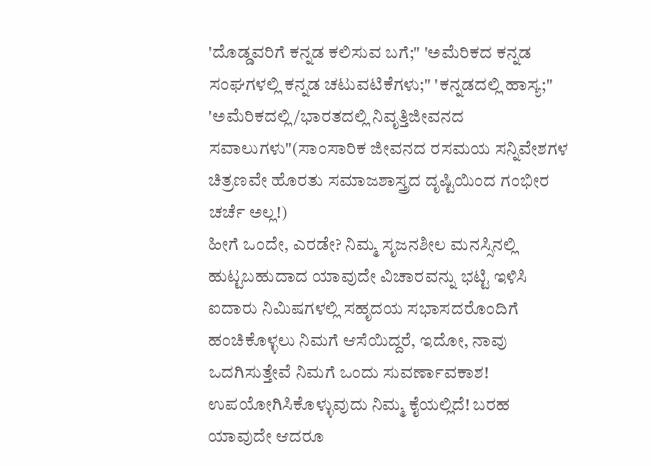'ದೊಡ್ಡವರಿಗೆ ಕನ್ನಡ ಕಲಿಸುವ ಬಗೆ;" 'ಅಮೆರಿಕದ ಕನ್ನಡ ಸಂಘಗಳಲ್ಲಿ ಕನ್ನಡ ಚಟುವಟಿಕೆಗಳು;" 'ಕನ್ನಡದಲ್ಲಿ ಹಾಸ್ಯ;" 'ಅಮೆರಿಕದಲ್ಲಿ/ಭಾರತದಲ್ಲಿ ನಿವೃತ್ತಿಜೀವನದ ಸವಾಲುಗಳು"(ಸಾಂಸಾರಿಕ ಜೀವನದ ರಸಮಯ ಸನ್ನಿವೇಶಗಳ ಚಿತ್ರಣವೇ ಹೊರತು ಸಮಾಜಶಾಸ್ತ್ರದ ದೃಷ್ಟಿಯಿಂದ ಗಂಭೀರ ಚರ್ಚೆ ಅಲ್ಲ!)
ಹೀಗೆ ಒಂದೇ, ಎರಡೇ? ನಿಮ್ಮ ಸೃಜನಶೀಲ ಮನಸ್ಸಿನಲ್ಲಿ ಹುಟ್ಟಬಹುದಾದ ಯಾವುದೇ ವಿಚಾರವನ್ನು ಭಟ್ಟಿ ಇಳಿಸಿ ಐದಾರು ನಿಮಿಷಗಳಲ್ಲಿ ಸಹೃದಯ ಸಭಾಸದರೊಂದಿಗೆ ಹಂಚಿಕೊಳ್ಳಲು ನಿಮಗೆ ಆಸೆಯಿದ್ದರೆ, ಇದೋ, ನಾವು ಒದಗಿಸುತ್ತೇವೆ ನಿಮಗೆ ಒಂದು ಸುವರ್ಣಾವಕಾಶ! ಉಪಯೋಗಿಸಿಕೊಳ್ಳುವುದು ನಿಮ್ಮ ಕೈಯಲ್ಲಿದೆ! ಬರಹ ಯಾವುದೇ ಆದರೂ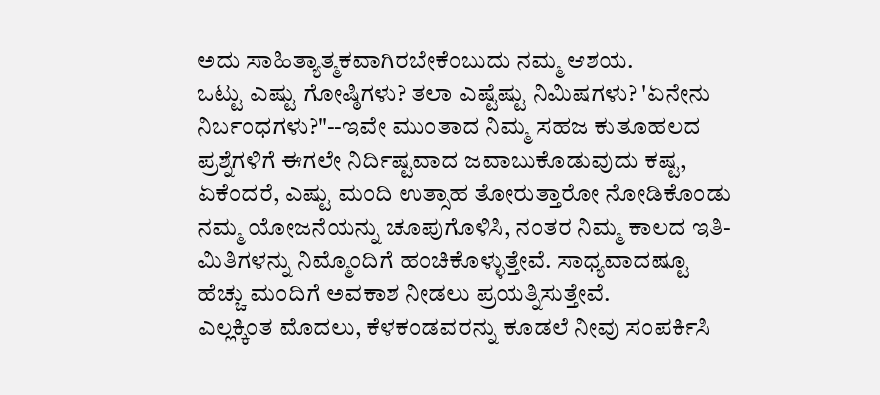ಅದು ಸಾಹಿತ್ಯಾತ್ಮಕವಾಗಿರಬೇಕೆಂಬುದು ನಮ್ಮ ಆಶಯ.
ಒಟ್ಟು ಎಷ್ಟು ಗೋಷ್ಠಿಗಳು? ತಲಾ ಎಷ್ಟೆಷ್ಟು ನಿಮಿಷಗಳು? 'ಏನೇನು ನಿರ್ಬಂಧಗಳು?"--ಇವೇ ಮುಂತಾದ ನಿಮ್ಮ ಸಹಜ ಕುತೂಹಲದ ಪ್ರಶ್ನೆಗಳಿಗೆ ಈಗಲೇ ನಿರ್ದಿಷ್ಟವಾದ ಜವಾಬುಕೊಡುವುದು ಕಷ್ಟ, ಏಕೆಂದರೆ, ಎಷ್ಟು ಮಂದಿ ಉತ್ಸಾಹ ತೋರುತ್ತಾರೋ ನೋಡಿಕೊಂಡು ನಮ್ಮ ಯೋಜನೆಯನ್ನು ಚೂಪುಗೊಳಿಸಿ, ನಂತರ ನಿಮ್ಮ ಕಾಲದ ಇತಿ-ಮಿತಿಗಳನ್ನು ನಿಮ್ಮೊಂದಿಗೆ ಹಂಚಿಕೊಳ್ಳುತ್ತೇವೆ. ಸಾಧ್ಯವಾದಷ್ಟೂ ಹೆಚ್ಚು ಮಂದಿಗೆ ಅವಕಾಶ ನೀಡಲು ಪ್ರಯತ್ನಿಸುತ್ತೇವೆ.
ಎಲ್ಲಕ್ಕಿಂತ ಮೊದಲು, ಕೆಳಕಂಡವರನ್ನು ಕೂಡಲೆ ನೀವು ಸಂಪರ್ಕಿಸಿ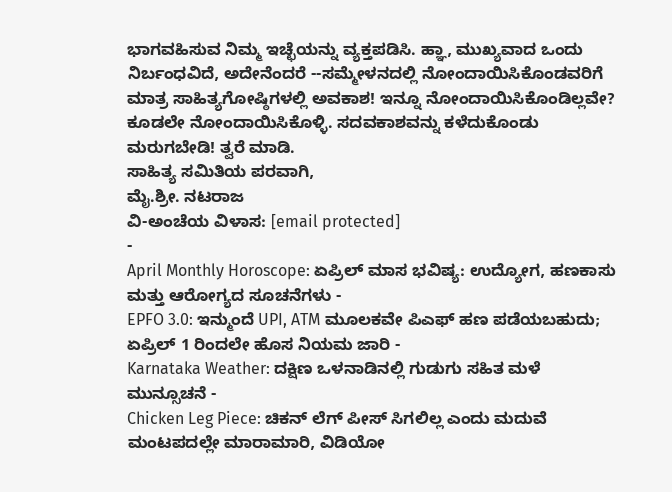ಭಾಗವಹಿಸುವ ನಿಮ್ಮ ಇಚ್ಛೆಯನ್ನು ವ್ಯಕ್ತಪಡಿಸಿ. ಹ್ಞಾ, ಮುಖ್ಯವಾದ ಒಂದು ನಿರ್ಬಂಧವಿದೆ, ಅದೇನೆಂದರೆ --ಸಮ್ಮೇಳನದಲ್ಲಿ ನೋಂದಾಯಿಸಿಕೊಂಡವರಿಗೆ ಮಾತ್ರ ಸಾಹಿತ್ಯಗೋಷ್ಠಿಗಳಲ್ಲಿ ಅವಕಾಶ! ಇನ್ನೂ ನೋಂದಾಯಿಸಿಕೊಂಡಿಲ್ಲವೇ? ಕೂಡಲೇ ನೋಂದಾಯಿಸಿಕೊಳ್ಳಿ. ಸದವಕಾಶವನ್ನು ಕಳೆದುಕೊಂಡು ಮರುಗಬೇಡಿ! ತ್ವರೆ ಮಾಡಿ.
ಸಾಹಿತ್ಯ ಸಮಿತಿಯ ಪರವಾಗಿ,
ಮೈ.ಶ್ರೀ. ನಟರಾಜ
ವಿ-ಅಂಚೆಯ ವಿಳಾಸ: [email protected]
-
April Monthly Horoscope: ಏಪ್ರಿಲ್ ಮಾಸ ಭವಿಷ್ಯ: ಉದ್ಯೋಗ, ಹಣಕಾಸು ಮತ್ತು ಆರೋಗ್ಯದ ಸೂಚನೆಗಳು -
EPFO 3.0: ಇನ್ಮುಂದೆ UPI, ATM ಮೂಲಕವೇ ಪಿಎಫ್ ಹಣ ಪಡೆಯಬಹುದು; ಏಪ್ರಿಲ್ 1 ರಿಂದಲೇ ಹೊಸ ನಿಯಮ ಜಾರಿ -
Karnataka Weather: ದಕ್ಷಿಣ ಒಳನಾಡಿನಲ್ಲಿ ಗುಡುಗು ಸಹಿತ ಮಳೆ ಮುನ್ಸೂಚನೆ -
Chicken Leg Piece: ಚಿಕನ್ ಲೆಗ್ ಪೀಸ್ ಸಿಗಲಿಲ್ಲ ಎಂದು ಮದುವೆ ಮಂಟಪದಲ್ಲೇ ಮಾರಾಮಾರಿ, ವಿಡಿಯೋ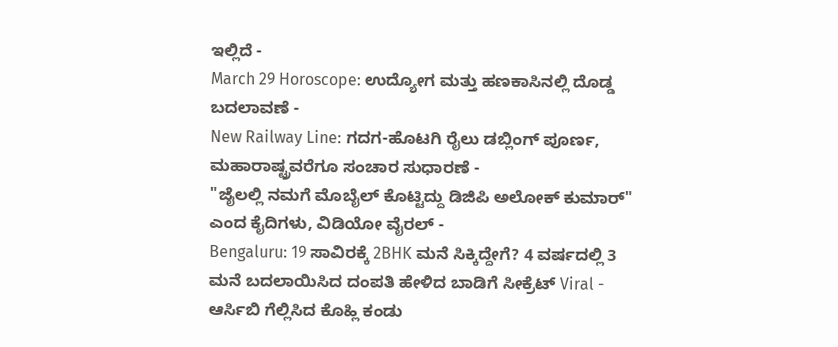ಇಲ್ಲಿದೆ -
March 29 Horoscope: ಉದ್ಯೋಗ ಮತ್ತು ಹಣಕಾಸಿನಲ್ಲಿ ದೊಡ್ಡ ಬದಲಾವಣೆ -
New Railway Line: ಗದಗ-ಹೊಟಗಿ ರೈಲು ಡಬ್ಲಿಂಗ್ ಪೂರ್ಣ, ಮಹಾರಾಷ್ಟ್ರವರೆಗೂ ಸಂಚಾರ ಸುಧಾರಣೆ -
"ಜೈಲಲ್ಲಿ ನಮಗೆ ಮೊಬೈಲ್ ಕೊಟ್ಟಿದ್ದು ಡಿಜಿಪಿ ಅಲೋಕ್ ಕುಮಾರ್" ಎಂದ ಕೈದಿಗಳು, ವಿಡಿಯೋ ವೈರಲ್ -
Bengaluru: 19 ಸಾವಿರಕ್ಕೆ 2BHK ಮನೆ ಸಿಕ್ಕಿದ್ದೇಗೆ? 4 ವರ್ಷದಲ್ಲಿ 3 ಮನೆ ಬದಲಾಯಿಸಿದ ದಂಪತಿ ಹೇಳಿದ ಬಾಡಿಗೆ ಸೀಕ್ರೆಟ್ Viral -
ಆರ್ಸಿಬಿ ಗೆಲ್ಲಿಸಿದ ಕೊಹ್ಲಿ ಕಂಡು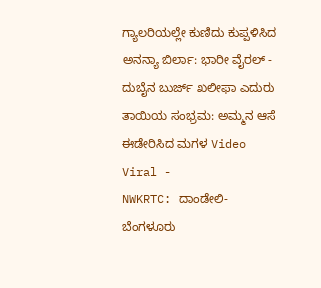ಗ್ಯಾಲರಿಯಲ್ಲೇ ಕುಣಿದು ಕುಪ್ಪಳಿಸಿದ ಅನನ್ಯಾ ಬಿರ್ಲಾ: ಭಾರೀ ವೈರಲ್ -
ದುಬೈನ ಬುರ್ಜ್ ಖಲೀಫಾ ಎದುರು ತಾಯಿಯ ಸಂಭ್ರಮ: ಅಮ್ಮನ ಆಸೆ ಈಡೇರಿಸಿದ ಮಗಳ Video Viral -
NWKRTC: ದಾಂಡೇಲಿ-ಬೆಂಗಳೂರು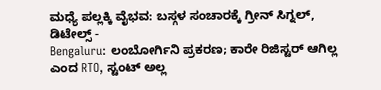ಮಧ್ಯೆ ಪಲ್ಲಕ್ಕಿ ವೈಭವ: ಬಸ್ಗಳ ಸಂಚಾರಕ್ಕೆ ಗ್ರೀನ್ ಸಿಗ್ನಲ್, ಡಿಟೇಲ್ಸ್ -
Bengaluru: ಲಂಬೋರ್ಗಿನಿ ಪ್ರಕರಣ; ಕಾರೇ ರಿಜಿಸ್ಟರ್ ಆಗಿಲ್ಲ ಎಂದ RTO, ಸ್ಟಂಟ್ ಅಲ್ಲ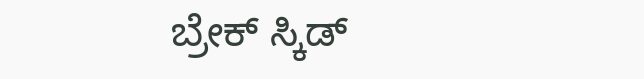ಬ್ರೇಕ್ ಸ್ಕಿಡ್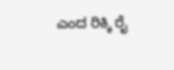ಎಂದ ರಿಕ್ಕಿ ರೈ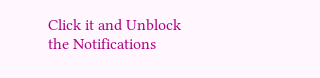Click it and Unblock the Notifications